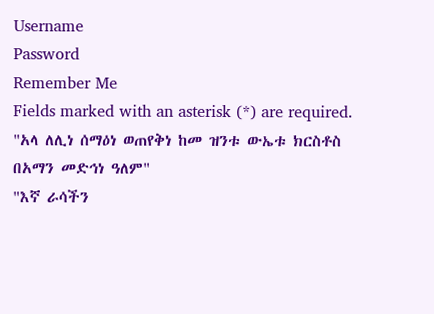Username
Password
Remember Me
Fields marked with an asterisk (*) are required.
"አላ ለሊነ ሰማዕነ ወጠየቅነ ከመ ዝንቱ ውኤቱ ክርስቶስ በአማን መድኅነ ዓለም"
"እኛ ራሳችን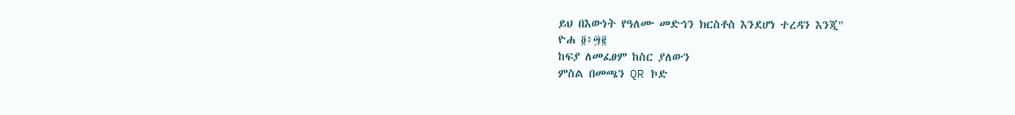ይህ በእውነት የዓለሙ መድኅን ክርስቶስ እንደሆነ ተረዳን እንጂ"
ዮሐ ፬፥፵፪
ከፍያ ለመፈፀም ከስር ያለውን
ምስል በመጫን QR ኮድ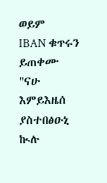ወይም
IBAN ቁጥሩን ይጠቀሙ
"ናሁ እምይእዜሰ ያስተበፅዑኒ ኲሉ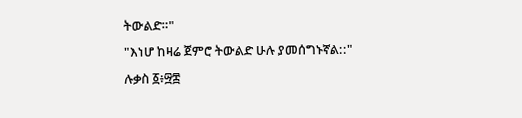ትውልድ።"
"እነሆ ከዛሬ ጀምሮ ትውልድ ሁሉ ያመሰግኑኛል::"
ሉቃስ ፩፥፵፰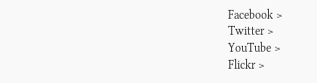Facebook >
Twitter >
YouTube >
Flickr >